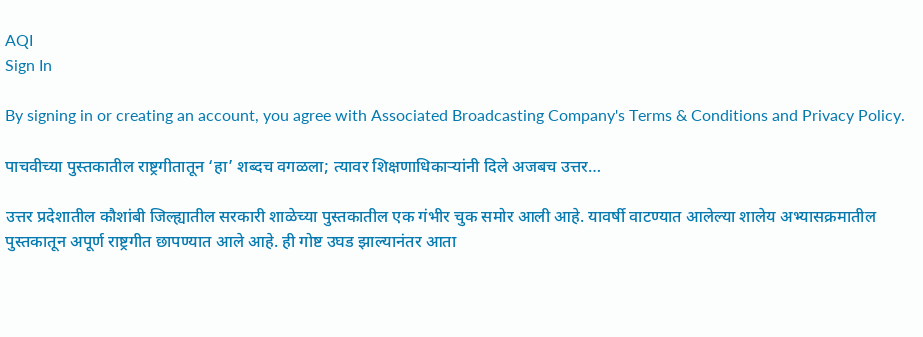AQI
Sign In

By signing in or creating an account, you agree with Associated Broadcasting Company's Terms & Conditions and Privacy Policy.

पाचवीच्या पुस्तकातील राष्ट्रगीतातून ‘हा’ शब्दच वगळला; त्यावर शिक्षणाधिकाऱ्यांनी दिले अजबच उत्तर…

उत्तर प्रदेशातील कौशांबी जिल्ह्यातील सरकारी शाळेच्या पुस्तकातील एक गंभीर चुक समोर आली आहे. यावर्षी वाटण्यात आलेल्या शालेय अभ्यासक्रमातील पुस्तकातून अपूर्ण राष्ट्रगीत छापण्यात आले आहे. ही गोष्ट उघड झाल्यानंतर आता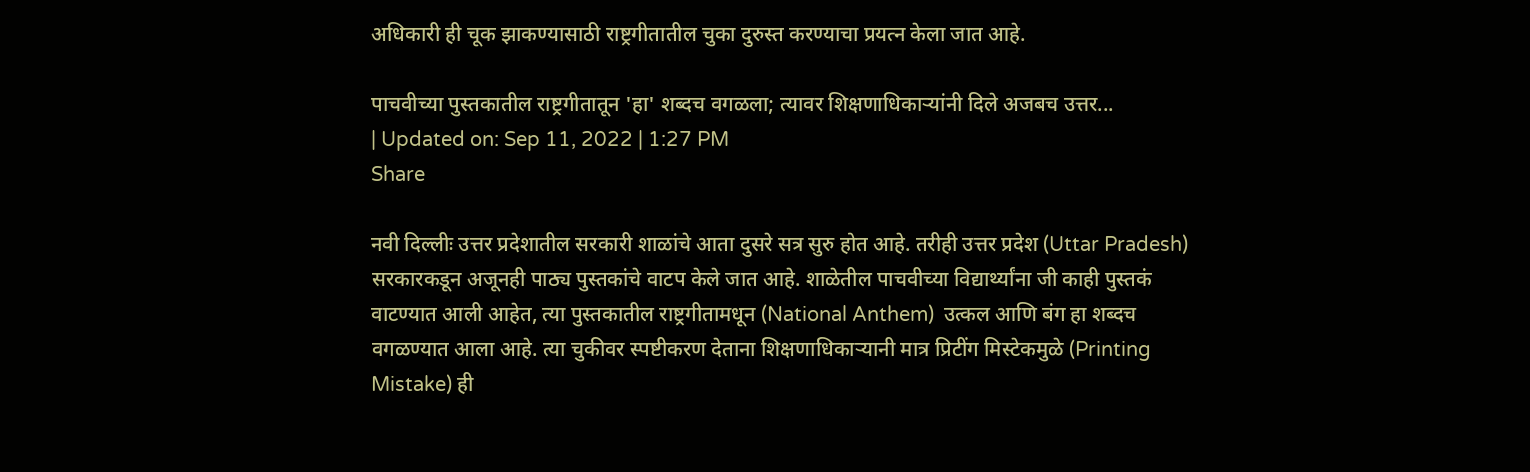अधिकारी ही चूक झाकण्यासाठी राष्ट्रगीतातील चुका दुरुस्त करण्याचा प्रयत्न केला जात आहे.

पाचवीच्या पुस्तकातील राष्ट्रगीतातून 'हा' शब्दच वगळला; त्यावर शिक्षणाधिकाऱ्यांनी दिले अजबच उत्तर...
| Updated on: Sep 11, 2022 | 1:27 PM
Share

नवी दिल्लीः उत्तर प्रदेशातील सरकारी शाळांचे आता दुसरे सत्र सुरु होत आहे. तरीही उत्तर प्रदेश (Uttar Pradesh) सरकारकडून अजूनही पाठ्य पुस्तकांचे वाटप केले जात आहे. शाळेतील पाचवीच्या विद्यार्थ्यांना जी काही पुस्तकं वाटण्यात आली आहेत, त्या पुस्तकातील राष्ट्रगीतामधून (National Anthem)  उत्कल आणि बंग हा शब्दच वगळण्यात आला आहे. त्या चुकीवर स्पष्टीकरण देताना शिक्षणाधिकाऱ्यानी मात्र प्रिटींग मिस्टेकमुळे (Printing Mistake) ही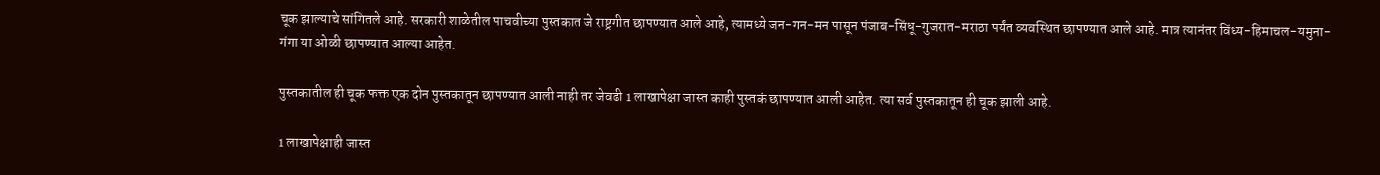चूक झाल्याचे सांगितले आहे. सरकारी शाळेतील पाचवीच्या पुस्तकात जे राष्ट्रगीत छापण्यात आले आहे, त्यामध्ये जन-गन-मन पासून पंजाब-सिंधू-गुजरात-मराठा पर्यंत व्यवस्थित छापण्यात आले आहे. मात्र त्यानंतर विंध्य-हिमाचल-यमुना-गंगा या ओळी छापण्यात आल्या आहेत.

पुस्तकातील ही चूक फक्त एक दोन पुस्तकातून छापण्यात आली नाही तर जेवढी 1 लाखापेक्षा जास्त काही पुस्तकं छापण्यात आली आहेत. त्या सर्व पुस्तकातून ही चूक झाली आहे.

1 लाखापेक्षाही जास्त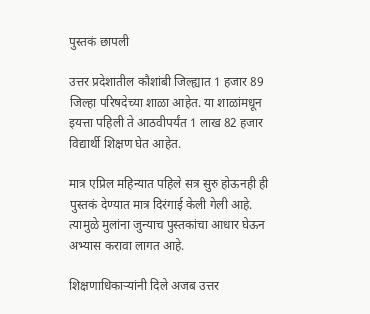पुस्तकं छापली

उत्तर प्रदेशातील कौशांबी जिल्ह्यात 1 हजार 89 जिल्हा परिषदेच्या शाळा आहेत. या शाळांमधून इयत्ता पहिली ते आठवीपर्यंत 1 लाख 82 हजार विद्यार्थी शिक्षण घेत आहेत.

मात्र एप्रिल महिन्यात पहिले सत्र सुरु होऊनही ही पुस्तकं देण्यात मात्र दिरंगाई केली गेली आहे. त्यामुळे मुलांना जुन्याच पुस्तकांचा आधार घेऊन अभ्यास करावा लागत आहे.

शिक्षणाधिकाऱ्यांनी दिले अजब उत्तर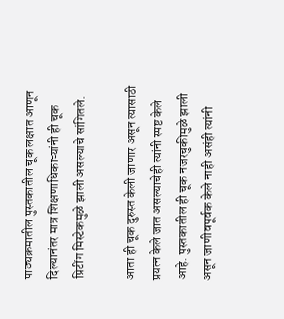पाठ्यक्रमातील पुस्तकातील चूक लक्षात आणून दिल्यानंतर मात्र शिक्षणाधिकाऱ्यांनी ही चूक प्रिटींग मिस्टेकमुळे झाली असल्याचे सांगितले.

आता ही चूक दुरुस्त केली जाणार असून त्यासाठी प्रयत्न केले जात असल्याचेही त्यांनी स्पष्ट केले आहे. पुस्तकातील ही चूक नजरचुकीमुळे झाली असून जाणीवपूर्वक केले नाही असंही त्यांनी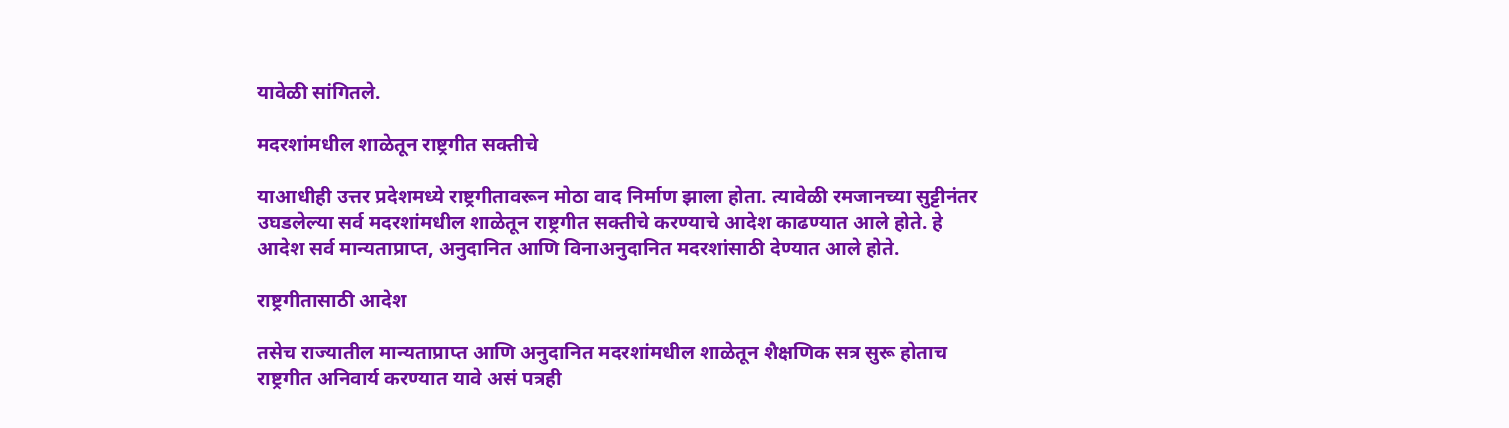यावेळी सांगितले.

मदरशांमधील शाळेतून राष्ट्रगीत सक्तीचे

याआधीही उत्तर प्रदेशमध्ये राष्ट्रगीतावरून मोठा वाद निर्माण झाला होता. त्यावेळी रमजानच्या सुट्टीनंतर उघडलेल्या सर्व मदरशांमधील शाळेतून राष्ट्रगीत सक्तीचे करण्याचे आदेश काढण्यात आले होते. हे आदेश सर्व मान्यताप्राप्त, अनुदानित आणि विनाअनुदानित मदरशांसाठी देण्यात आले होते.

राष्ट्रगीतासाठी आदेश

तसेच राज्यातील मान्यताप्राप्त आणि अनुदानित मदरशांमधील शाळेतून शैक्षणिक सत्र सुरू होताच राष्ट्रगीत अनिवार्य करण्यात यावे असं पत्रही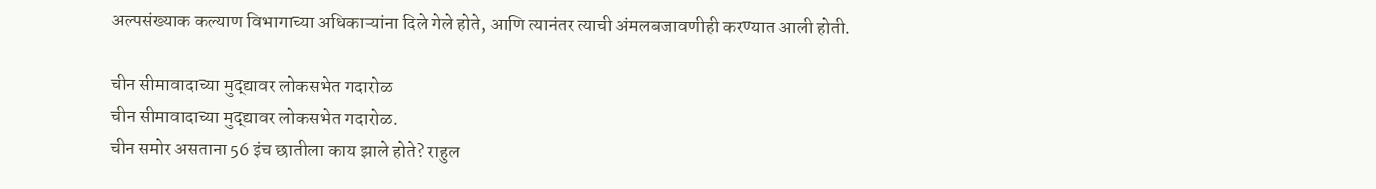अल्पसंख्याक कल्याण विभागाच्या अधिकाऱ्यांना दिले गेले होते, आणि त्यानंतर त्याची अंमलबजावणीही करण्यात आली होती.

चीन सीमावादाच्या मुद्द्यावर लोकसभेत गदारोळ
चीन सीमावादाच्या मुद्द्यावर लोकसभेत गदारोळ.
चीन समोर असताना 56 इंच छातीला काय झाले होते? राहुल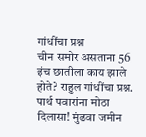गांधींचा प्रश्न
चीन समोर असताना 56 इंच छातीला काय झाले होते? राहुल गांधींचा प्रश्न.
पार्थ पवारांना मोठा दिलासा! मुंढवा जमीन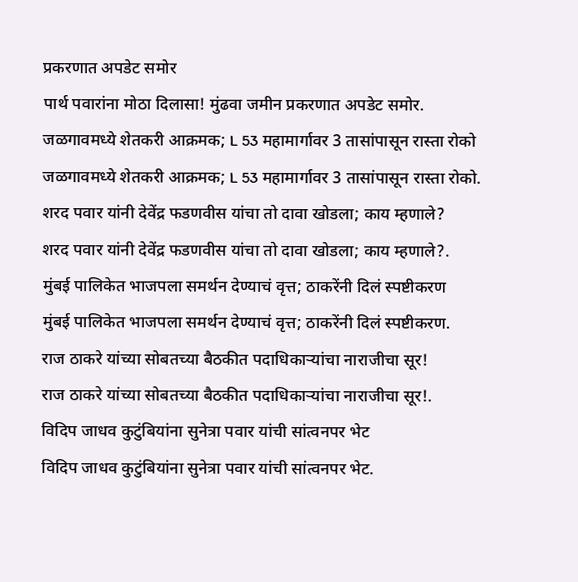प्रकरणात अपडेट समोर
पार्थ पवारांना मोठा दिलासा! मुंढवा जमीन प्रकरणात अपडेट समोर.
जळगावमध्ये शेतकरी आक्रमक; L 53 महामार्गावर 3 तासांपासून रास्ता रोको
जळगावमध्ये शेतकरी आक्रमक; L 53 महामार्गावर 3 तासांपासून रास्ता रोको.
शरद पवार यांनी देवेंद्र फडणवीस यांचा तो दावा खोडला; काय म्हणाले?
शरद पवार यांनी देवेंद्र फडणवीस यांचा तो दावा खोडला; काय म्हणाले?.
मुंबई पालिकेत भाजपला समर्थन देण्याचं वृत्त; ठाकरेंनी दिलं स्पष्टीकरण
मुंबई पालिकेत भाजपला समर्थन देण्याचं वृत्त; ठाकरेंनी दिलं स्पष्टीकरण.
राज ठाकरे यांच्या सोबतच्या बैठकीत पदाधिकाऱ्यांचा नाराजीचा सूर!
राज ठाकरे यांच्या सोबतच्या बैठकीत पदाधिकाऱ्यांचा नाराजीचा सूर!.
विदिप जाधव कुटुंबियांना सुनेत्रा पवार यांची सांत्वनपर भेट
विदिप जाधव कुटुंबियांना सुनेत्रा पवार यांची सांत्वनपर भेट.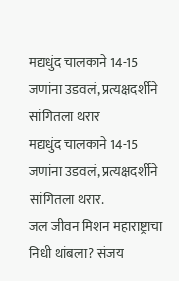मद्यधुंद चालकाने 14-15 जणांना उडवलं, प्रत्यक्षदर्शीने सांगितला थरार
मद्यधुंद चालकाने 14-15 जणांना उडवलं, प्रत्यक्षदर्शीने सांगितला थरार.
जल जीवन मिशन महाराष्ट्राचा निधी थांबला? संजय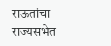राऊतांचा राज्यसभेत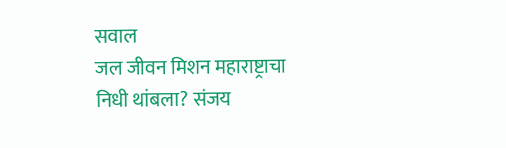सवाल
जल जीवन मिशन महाराष्ट्राचा निधी थांबला? संजय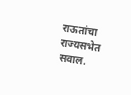राऊतांचा राज्यसभेत सवाल.